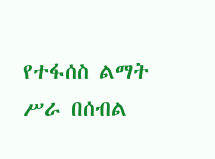የተፋሰስ ልማት ሥራ በሰብል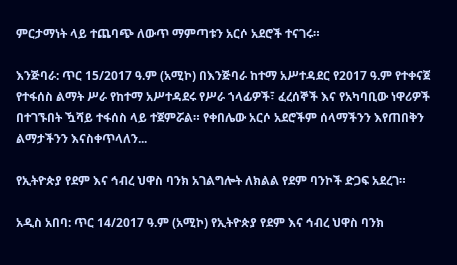ምርታማነት ላይ ተጨባጭ ለውጥ ማምጣቱን አርሶ አደሮች ተናገሩ።

እንጅባራ: ጥር 15/2017 ዓ.ም (አሚኮ) በእንጅባራ ከተማ አሥተዳደር የ2017 ዓ.ም የተቀናጀ የተፋሰስ ልማት ሥራ የከተማ አሥተዳደሩ የሥራ ኀላፊዎች፣ ፈረሰኞች እና የአካባቢው ነዋሪዎች በተገኙበት ዃሻይ ተፋሰስ ላይ ተጀምሯል። የቀበሌው አርሶ አደሮችም ሰላማችንን እየጠበቅን ልማታችንን እናስቀጥላለን...

የኢትዮጵያ የደም እና ኅብረ ህዋስ ባንክ አገልግሎት ለክልል የደም ባንኮች ድጋፍ አደረገ።

አዲስ አበባ: ጥር 14/2017 ዓ.ም (አሚኮ) የኢትዮጵያ የደም እና ኅብረ ህዋስ ባንክ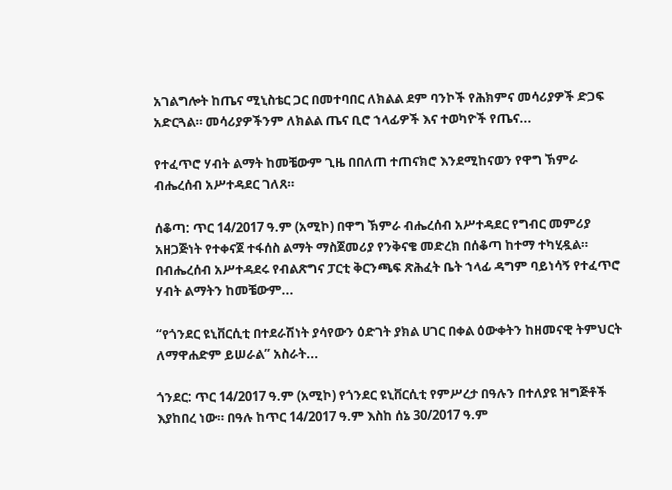አገልግሎት ከጤና ሚኒስቴር ጋር በመተባበር ለክልል ደም ባንኮች የሕክምና መሳሪያዎች ድጋፍ አድርጓል። መሳሪያዎችንም ለክልል ጤና ቢሮ ኀላፊዎች እና ተወካዮች የጤና...

የተፈጥሮ ሃብት ልማት ከመቼውም ጊዜ በበለጠ ተጠናክሮ እንደሚከናወን የዋግ ኽምራ ብሔረሰብ አሥተዳደር ገለጸ።

ሰቆጣ: ጥር 14/2017 ዓ.ም (አሚኮ) በዋግ ኽምራ ብሔረሰብ አሥተዳደር የግብር መምሪያ አዘጋጅነት የተቀናጀ ተፋሰስ ልማት ማስጀመሪያ የንቅናቄ መድረክ በሰቆጣ ከተማ ተካሂዷል። በብሔረሰብ አሥተዳደሩ የብልጽግና ፓርቲ ቅርንጫፍ ጽሕፈት ቤት ኀላፊ ዳግም ባይነሳኝ የተፈጥሮ ሃብት ልማትን ከመቼውም...

“የጎንደር ዩኒቨርሲቲ በተደራሽነት ያሳየውን ዕድገት ያክል ሀገር በቀል ዕውቀትን ከዘመናዊ ትምህርት ለማዋሐድም ይሠራል” አስራት...

ጎንደር: ጥር 14/2017 ዓ.ም (አሚኮ) የጎንደር ዩኒቨርሲቲ የምሥረታ በዓሉን በተለያዩ ዝግጅቶች እያከበረ ነው። በዓሉ ከጥር 14/2017 ዓ.ም እስከ ሰኔ 30/2017 ዓ.ም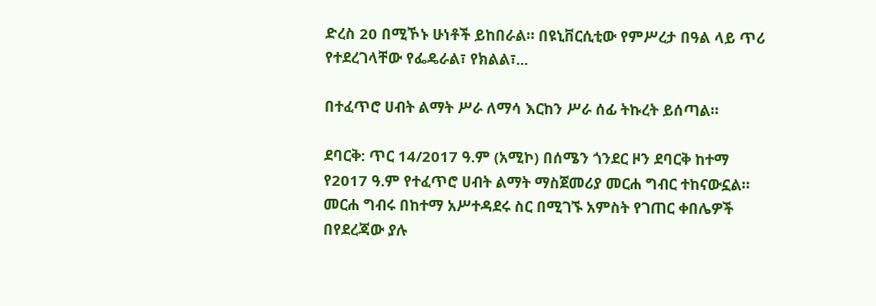ድረስ 20 በሚኾኑ ሁነቶች ይከበራል። በዩኒቨርሲቲው የምሥረታ በዓል ላይ ጥሪ የተደረገላቸው የፌዴራል፣ የክልል፣...

በተፈጥሮ ሀብት ልማት ሥራ ለማሳ እርከን ሥራ ሰፊ ትኩረት ይሰጣል።

ደባርቅ: ጥር 14/2017 ዓ.ም (አሚኮ) በሰሜን ጎንደር ዞን ደባርቅ ከተማ የ2017 ዓ.ም የተፈጥሮ ሀብት ልማት ማስጀመሪያ መርሐ ግብር ተከናውኗል። መርሐ ግብሩ በከተማ አሥተዳደሩ ስር በሚገኙ አምስት የገጠር ቀበሌዎች በየደረጃው ያሉ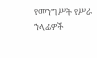የመንግሥት የሥራ ኀላፊዎች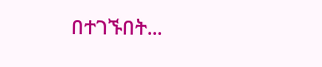በተገኙበት...